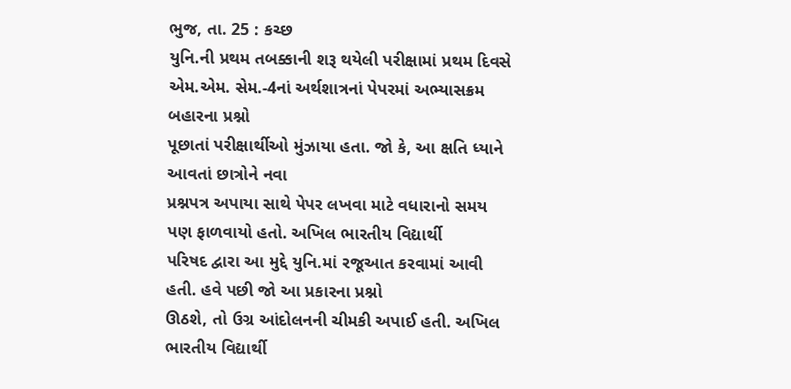ભુજ, તા. 25 : કચ્છ
યુનિ.ની પ્રથમ તબક્કાની શરૂ થયેલી પરીક્ષામાં પ્રથમ દિવસે એમ.એમ. સેમ.-4નાં અર્થશાત્રનાં પેપરમાં અભ્યાસક્રમ બહારના પ્રશ્નો
પૂછાતાં પરીક્ષાર્થીઓ મુંઝાયા હતા. જો કે, આ ક્ષતિ ધ્યાને આવતાં છાત્રોને નવા
પ્રશ્નપત્ર અપાયા સાથે પેપર લખવા માટે વધારાનો સમય પણ ફાળવાયો હતો. અખિલ ભારતીય વિદ્યાર્થી
પરિષદ દ્વારા આ મુદ્દે યુનિ.માં રજૂઆત કરવામાં આવી હતી. હવે પછી જો આ પ્રકારના પ્રશ્નો
ઊઠશે, તો ઉગ્ર આંદોલનની ચીમકી અપાઈ હતી. અખિલ ભારતીય વિદ્યાર્થી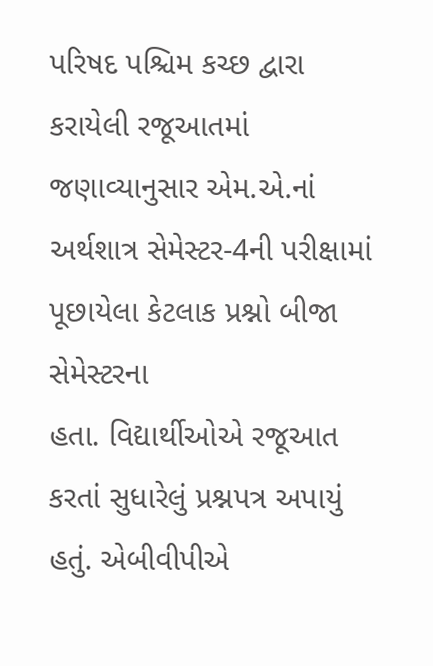પરિષદ પશ્ચિમ કચ્છ દ્વારા કરાયેલી રજૂઆતમાં જણાવ્યાનુસાર એમ.એ.નાં અર્થશાત્ર સેમેસ્ટર-4ની પરીક્ષામાં પૂછાયેલા કેટલાક પ્રશ્નો બીજા સેમેસ્ટરના
હતા. વિદ્યાર્થીઓએ રજૂઆત કરતાં સુધારેલું પ્રશ્નપત્ર અપાયું હતું. એબીવીપીએ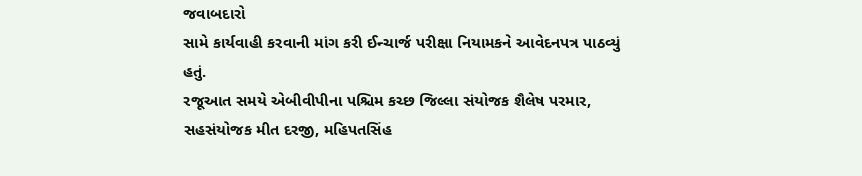જવાબદારો
સામે કાર્યવાહી કરવાની માંગ કરી ઈન્ચાર્જ પરીક્ષા નિયામકને આવેદનપત્ર પાઠવ્યું હતું.
રજૂઆત સમયે એબીવીપીના પશ્ચિમ કચ્છ જિલ્લા સંયોજક શૈલેષ પરમાર, સહસંયોજક મીત દરજી, મહિપતસિંહ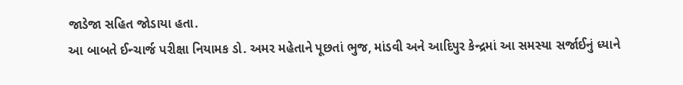જાડેજા સહિત જોડાયા હતા.
આ બાબતે ઈન્ચાર્જ પરીક્ષા નિયામક ડો. અમર મહેતાને પૂછતાં ભુજ, માંડવી અને આદિપુર કેન્દ્રમાં આ સમસ્યા સર્જાઈનું ધ્યાને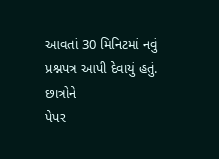આવતાં 30 મિનિટમાં નવું પ્રશ્નપત્ર આપી દેવાયું હતું. છાત્રોને
પેપર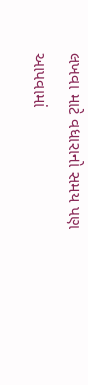લખવા માટે વધારાનો સમય પણ આપવામાં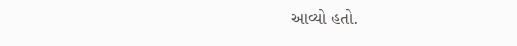આવ્યો હતો.